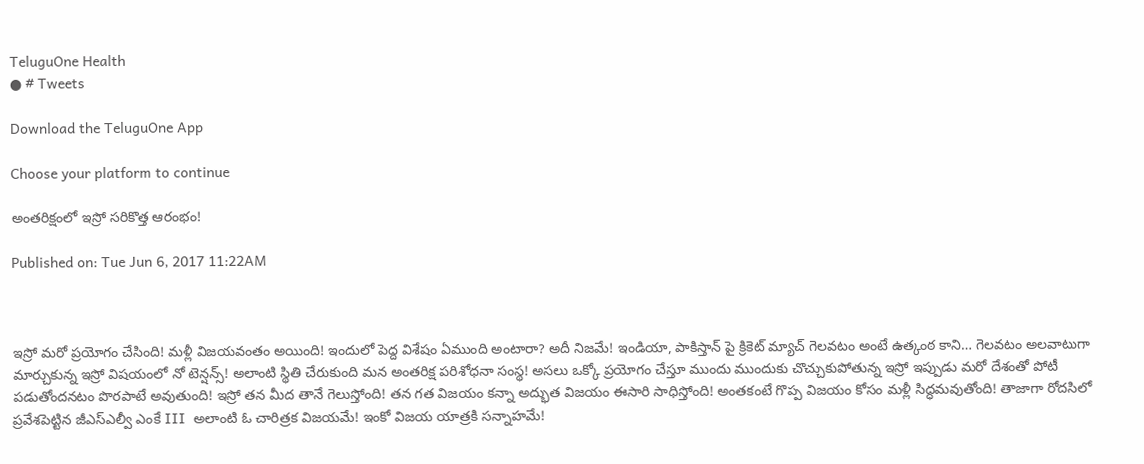TeluguOne Health
● # Tweets

Download the TeluguOne App

Choose your platform to continue

అంతరిక్షంలో ఇస్రో సరికొత్త ఆరంభం!

Published on: Tue Jun 6, 2017 11:22AM



ఇస్రో మరో ప్రయోగం చేసింది! మళ్లీ విజయవంతం అయింది! ఇందులో పెద్ద విశేషం ఏముంది అంటారా? అదీ నిజమే! ఇండియా, పాకిస్తాన్ పై క్రికెట్ మ్యాచ్ గెలవటం అంటే ఉత్కంఠ కాని… గెలవటం అలవాటుగా మార్చుకున్న ఇస్రో విషయంలో నో టెన్షన్స్! అలాంటి స్థితి చేరుకుంది మన అంతరిక్ష పరిశోధనా సంస్థ! అసలు ఒక్కో ప్రయోగం చేస్తూ ముందు ముందుకు చొచ్చుకుపోతున్న ఇస్రో ఇప్పుడు మరో దేశంతో పోటీ పడుతోందనటం పొరపాటే అవుతుంది! ఇస్రో తన మీద తానే గెలుస్తోంది! తన గత విజయం కన్నా అద్భుత విజయం ఈసారి సాధిస్తోంది! అంతకంటే గొప్ప విజయం కోసం మళ్లీ సిద్ధమవుతోంది! తాజాగా రోదసిలో ప్రవేశపెట్టిన జీఎస్ఎల్వీ ఎంకే III  అలాంటి ఓ చారిత్రక విజయమే! ఇంకో విజయ యాత్రకి సన్నాహమే!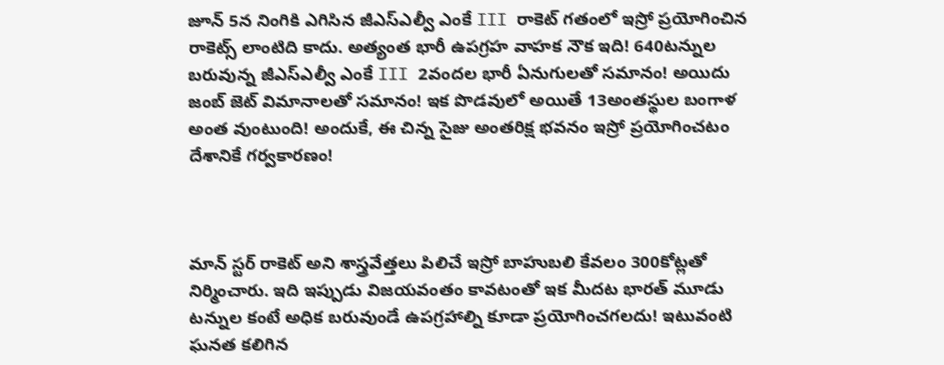జూన్ 5న నింగికి ఎగిసిన జీఎస్ఎల్వీ ఎంకే III రాకెట్ గతంలో ఇస్రో ప్రయోగించిన రాకెట్స్ లాంటిది కాదు. అత్యంత భారీ ఉపగ్రహ వాహక నౌక ఇది! 640టన్నుల బరువున్న జీఎస్ఎల్వీ ఎంకే III 2వందల భారీ ఏనుగులతో సమానం! అయిదు జంబ్ జెట్ విమానాలతో సమానం! ఇక పొడవులో అయితే 13అంతస్థుల బంగాళ అంత వుంటుంది! అందుకే, ఈ చిన్న సైజు అంతరిక్ష భవనం ఇస్రో ప్రయోగించటం దేశానికే గర్వకారణం!



మాన్ స్టర్ రాకెట్ అని శాస్త్రవేత్తలు పిలిచే ఇస్రో బాహుబలి కేవలం 300కోట్లతో నిర్మించారు. ఇది ఇప్పుడు విజయవంతం కావటంతో ఇక మీదట భారత్ మూడు టన్నుల కంటే అధిక బరువుండే ఉపగ్రహాల్ని కూడా ప్రయోగించగలదు! ఇటువంటి ఘనత కలిగిన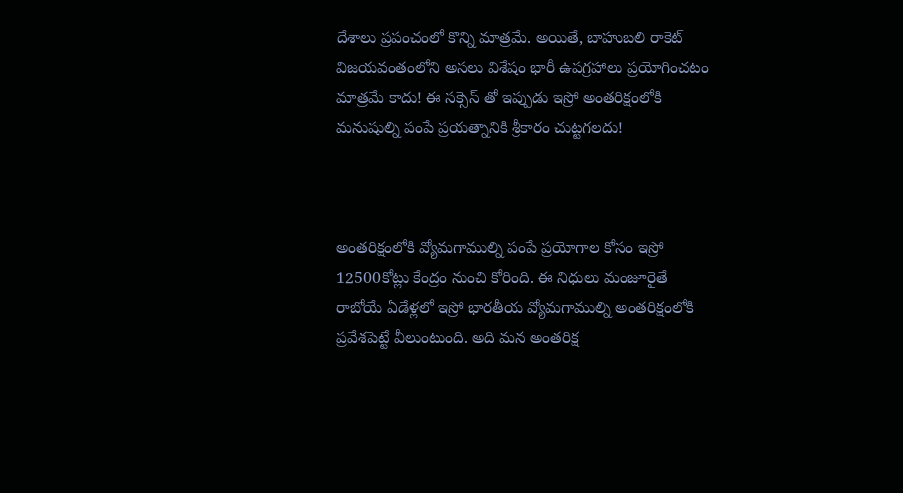దేశాలు ప్రపంచంలో కొన్ని మాత్రమే. అయితే, బాహుబలి రాకెట్ విజయవంతంలోని అసలు విశేషం భారీ ఉపగ్రహాలు ప్రయోగించటం మాత్రమే కాదు! ఈ సక్సెస్ తో ఇప్పుడు ఇస్రో అంతరిక్షంలోకి మనుషుల్ని పంపే ప్రయత్నానికి శ్రీకారం చుట్టగలదు!



అంతరిక్షంలోకి వ్యోమగాముల్ని పంపే ప్రయోగాల కోసం ఇస్రో 12500కోట్లు కేంద్రం నుంచి కోరింది. ఈ నిధులు మంజూరైతే రాబోయే ఏడేళ్లలో ఇస్రో భారతీయ వ్యోమగాముల్ని అంతరిక్షంలోకి ప్రవేశపెట్టే వీలుంటుంది. అది మన అంతరిక్ష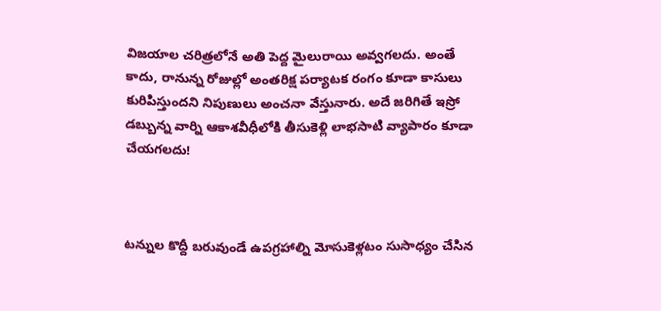విజయాల చరిత్రలోనే అతి పెద్ద మైలురాయి అవ్వగలదు. అంతే కాదు, రానున్న రోజుల్లో అంతరిక్ష పర్యాటక రంగం కూడా కాసులు కురిపిస్తుందని నిపుణులు అంచనా వేస్తునారు. అదే జరిగితే ఇస్రో డబ్బున్న వార్ని ఆకాశవీధీలోకి తీసుకెళ్లి లాభసాటి వ్యాపారం కూడా చేయగలదు!



టన్నుల కొద్దీ బరువుండే ఉపగ్రహాల్ని మోసుకెళ్లటం సుసాధ్యం చేసిన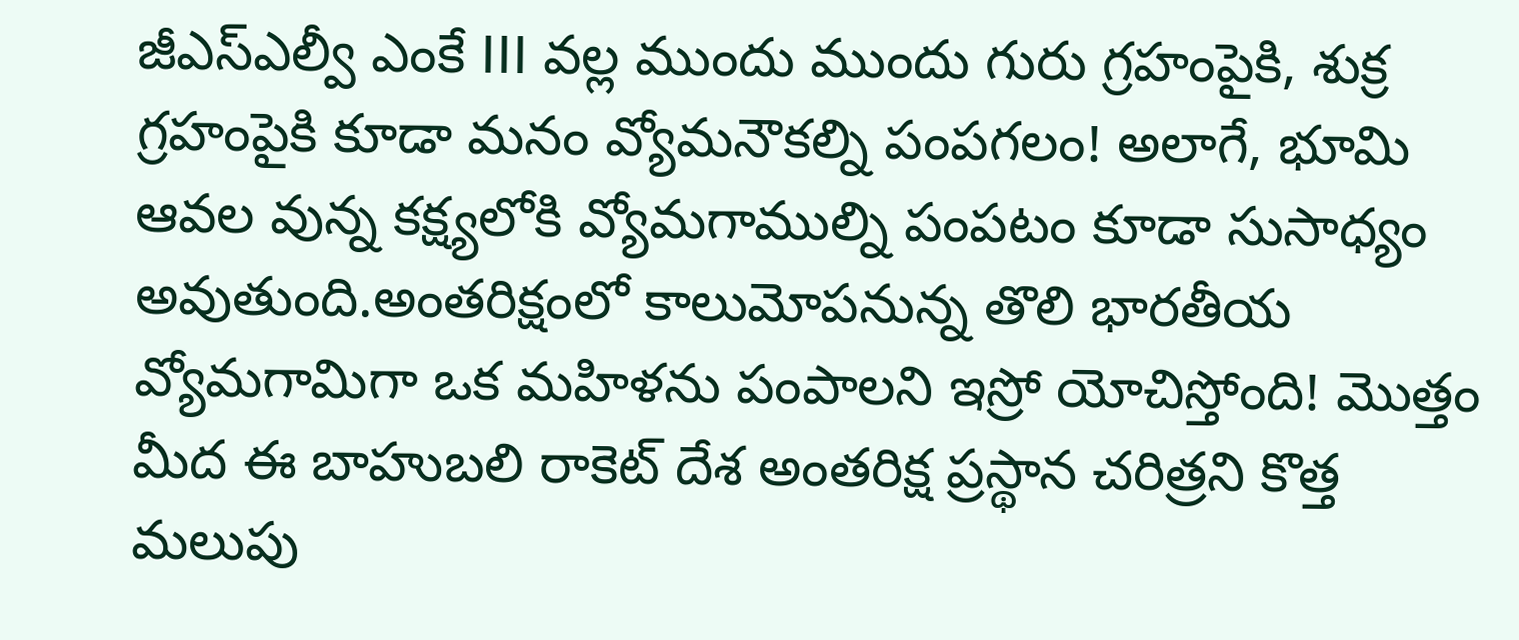జీఎస్ఎల్వీ ఎంకే III వల్ల ముందు ముందు గురు గ్రహంపైకి, శుక్ర గ్రహంపైకి కూడా మనం వ్యోమనౌకల్ని పంపగలం! అలాగే, భూమి ఆవల వున్న కక్ష్యలోకి వ్యోమగాముల్ని పంపటం కూడా సుసాధ్యం అవుతుంది.అంతరిక్షంలో కాలుమోపనున్న తొలి భారతీయ వ్యోమగామిగా ఒక మహిళను పంపాలని ఇస్రో యోచిస్తోంది! మొత్తం మీద ఈ బాహుబలి రాకెట్ దేశ అంతరిక్ష ప్రస్థాన చరిత్రని కొత్త మలుపు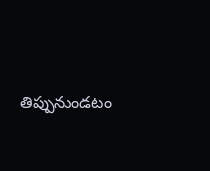తిప్పునుండటం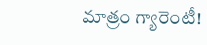మాత్రం గ్యారెంటీ!